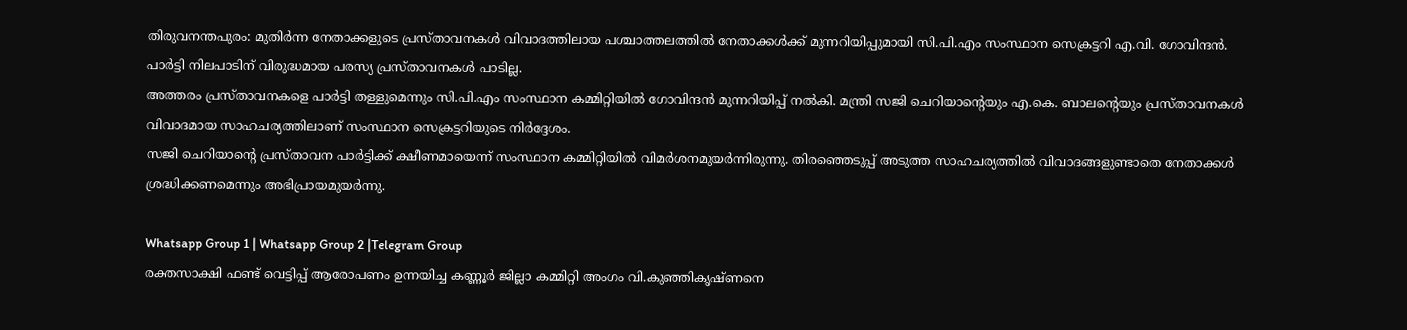തിരുവനന്തപുരം: മുതിർന്ന നേതാക്കളുടെ പ്രസ്താവനകൾ വിവാദത്തിലായ പശ്ചാത്തലത്തിൽ നേതാക്കൾക്ക് മുന്നറിയിപ്പുമായി സി.പി.എം സംസ്ഥാന സെക്രട്ടറി എ.വി. ഗോവിന്ദൻ. പാർട്ടി നിലപാടിന് വിരുദ്ധമായ പരസ്യ പ്രസ്താവനകൾ പാടില്ല.
അത്തരം പ്രസ്താവനകളെ പാർട്ടി തള്ളുമെന്നും സി.പി.എം സംസ്ഥാന കമ്മിറ്റിയിൽ ഗോവിന്ദൻ മുന്നറിയിപ്പ് നൽകി. മന്ത്രി സജി ചെറിയാന്റെയും എ.കെ. ബാലന്റെയും പ്രസ്താവനകൾ വിവാദമായ സാഹചര്യത്തിലാണ് സംസ്ഥാന സെക്രട്ടറിയുടെ നിർദ്ദേശം.
സജി ചെറിയാന്റെ പ്രസ്താവന പാർട്ടിക്ക് ക്ഷീണമായെന്ന് സംസ്ഥാന കമ്മിറ്റിയിൽ വിമർശനമുയർന്നിരുന്നു. തിരഞ്ഞെടുപ്പ് അടുത്ത സാഹചര്യത്തിൽ വിവാദങ്ങളുണ്ടാതെ നേതാക്കൾ ശ്രദ്ധിക്കണമെന്നും അഭിപ്രായമുയർന്നു.

Whatsapp Group 1 | Whatsapp Group 2 |Telegram Group
രക്തസാക്ഷി ഫണ്ട് വെട്ടിപ്പ് ആരോപണം ഉന്നയിച്ച കണ്ണൂർ ജില്ലാ കമ്മിറ്റി അംഗം വി.കുഞ്ഞികൃഷ്ണനെ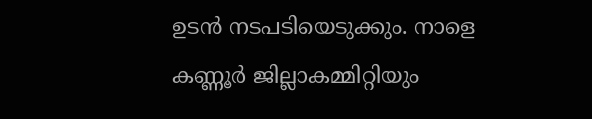ഉടൻ നടപടിയെടുക്കും. നാളെ കണ്ണൂർ ജില്ലാകമ്മിറ്റിയും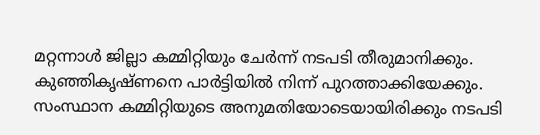മറ്റന്നാൾ ജില്ലാ കമ്മിറ്റിയും ചേർന്ന് നടപടി തീരുമാനിക്കും. കുഞ്ഞികൃഷ്ണനെ പാർട്ടിയിൽ നിന്ന് പുറത്താക്കിയേക്കും.
സംസ്ഥാന കമ്മിറ്റിയുടെ അനുമതിയോടെയായിരിക്കും നടപടി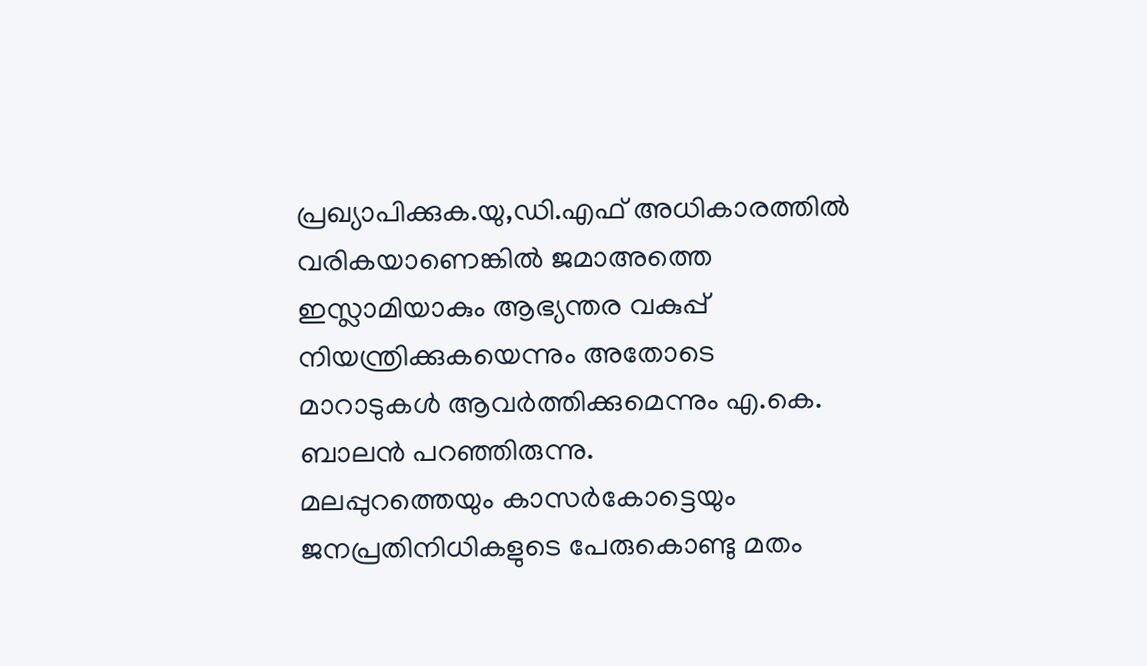പ്രഖ്യാപിക്കുക.യു,ഡി.എഫ് അധികാരത്തിൽ വരികയാണെങ്കിൽ ജമാഅത്തെ ഇസ്ലാമിയാകും ആഭ്യന്തര വകുപ്പ് നിയന്ത്രിക്കുകയെന്നും അതോടെ മാറാടുകൾ ആവർത്തിക്കുമെന്നും എ.കെ. ബാലൻ പറഞ്ഞിരുന്നു.
മലപ്പുറത്തെയും കാസർകോട്ടെയും ജനപ്രതിനിധികളുടെ പേരുകൊണ്ടു മതം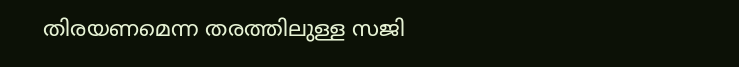തിരയണമെന്ന തരത്തിലുള്ള സജി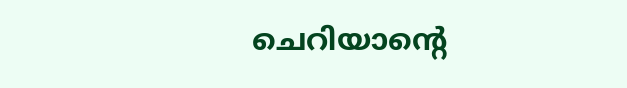ചെറിയാന്റെ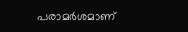പരാമർശമാണ്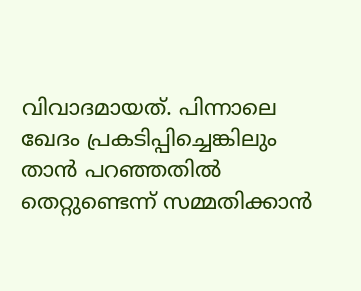വിവാദമായത്. പിന്നാലെ ഖേദം പ്രകടിപ്പിച്ചെങ്കിലും താൻ പറഞ്ഞതിൽ തെറ്റുണ്ടെന്ന് സമ്മതിക്കാൻ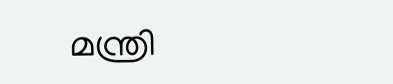മന്ത്രി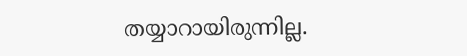തയ്യാറായിരുന്നില്ല.